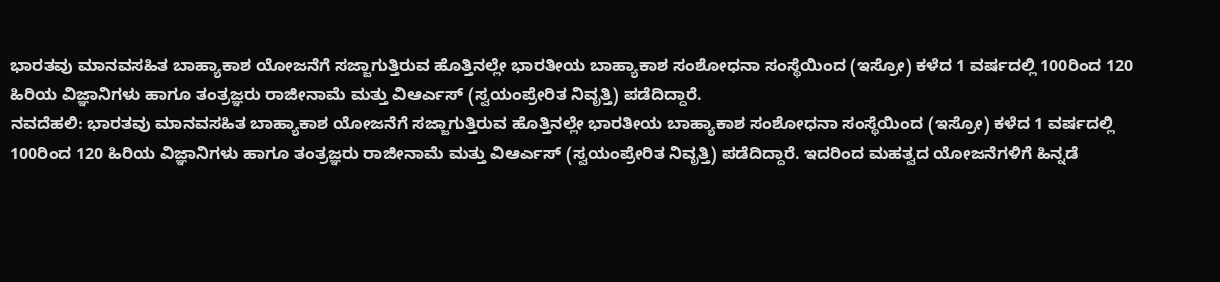ಭಾರತವು ಮಾನವಸಹಿತ ಬಾಹ್ಯಾಕಾಶ ಯೋಜನೆಗೆ ಸಜ್ಜಾಗುತ್ತಿರುವ ಹೊತ್ತಿನಲ್ಲೇ ಭಾರತೀಯ ಬಾಹ್ಯಾಕಾಶ ಸಂಶೋಧನಾ ಸಂಸ್ಥೆಯಿಂದ (ಇಸ್ರೋ) ಕಳೆದ 1 ವರ್ಷದಲ್ಲಿ 100ರಿಂದ 120 ಹಿರಿಯ ವಿಜ್ಞಾನಿಗಳು ಹಾಗೂ ತಂತ್ರಜ್ಞರು ರಾಜೀನಾಮೆ ಮತ್ತು ವಿಆರ್ಎಸ್ (ಸ್ವಯಂಪ್ರೇರಿತ ನಿವೃತ್ತಿ) ಪಡೆದಿದ್ದಾರೆ.
ನವದೆಹಲಿ: ಭಾರತವು ಮಾನವಸಹಿತ ಬಾಹ್ಯಾಕಾಶ ಯೋಜನೆಗೆ ಸಜ್ಜಾಗುತ್ತಿರುವ ಹೊತ್ತಿನಲ್ಲೇ ಭಾರತೀಯ ಬಾಹ್ಯಾಕಾಶ ಸಂಶೋಧನಾ ಸಂಸ್ಥೆಯಿಂದ (ಇಸ್ರೋ) ಕಳೆದ 1 ವರ್ಷದಲ್ಲಿ 100ರಿಂದ 120 ಹಿರಿಯ ವಿಜ್ಞಾನಿಗಳು ಹಾಗೂ ತಂತ್ರಜ್ಞರು ರಾಜೀನಾಮೆ ಮತ್ತು ವಿಆರ್ಎಸ್ (ಸ್ವಯಂಪ್ರೇರಿತ ನಿವೃತ್ತಿ) ಪಡೆದಿದ್ದಾರೆ. ಇದರಿಂದ ಮಹತ್ವದ ಯೋಜನೆಗಳಿಗೆ ಹಿನ್ನಡೆ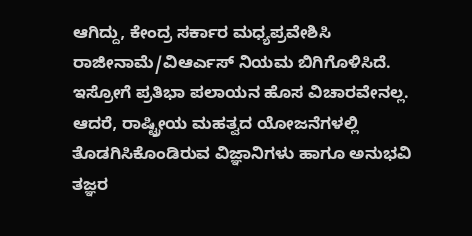ಆಗಿದ್ದು, ಕೇಂದ್ರ ಸರ್ಕಾರ ಮಧ್ಯಪ್ರವೇಶಿಸಿ ರಾಜೀನಾಮೆ/ವಿಆರ್ಎಸ್ ನಿಯಮ ಬಿಗಿಗೊಳಿಸಿದೆ.
ಇಸ್ರೋಗೆ ಪ್ರತಿಭಾ ಪಲಾಯನ ಹೊಸ ವಿಚಾರವೇನಲ್ಲ. ಆದರೆ, ರಾಷ್ಟ್ರೀಯ ಮಹತ್ವದ ಯೋಜನೆಗಳಲ್ಲಿ ತೊಡಗಿಸಿಕೊಂಡಿರುವ ವಿಜ್ಞಾನಿಗಳು ಹಾಗೂ ಅನುಭವಿ ತಜ್ಞರ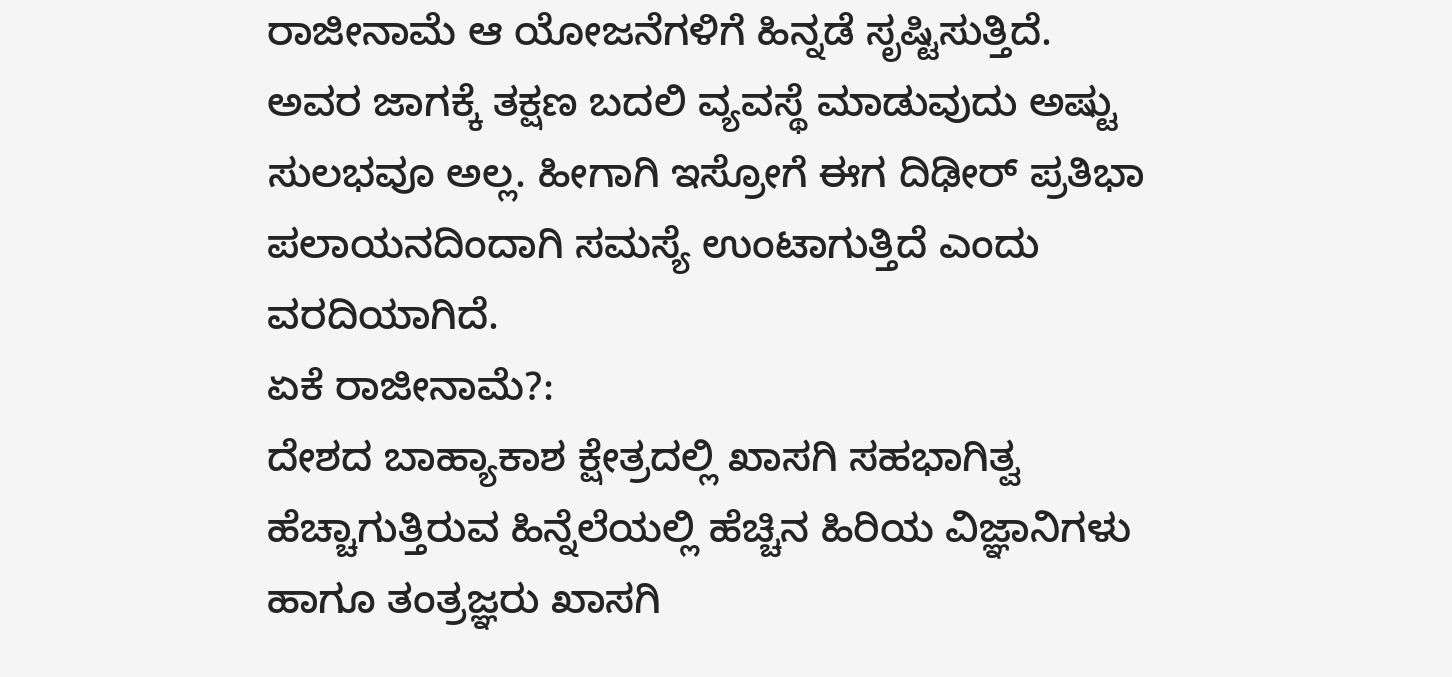ರಾಜೀನಾಮೆ ಆ ಯೋಜನೆಗಳಿಗೆ ಹಿನ್ನಡೆ ಸೃಷ್ಟಿಸುತ್ತಿದೆ. ಅವರ ಜಾಗಕ್ಕೆ ತಕ್ಷಣ ಬದಲಿ ವ್ಯವಸ್ಥೆ ಮಾಡುವುದು ಅಷ್ಟು ಸುಲಭವೂ ಅಲ್ಲ. ಹೀಗಾಗಿ ಇಸ್ರೋಗೆ ಈಗ ದಿಢೀರ್ ಪ್ರತಿಭಾ ಪಲಾಯನದಿಂದಾಗಿ ಸಮಸ್ಯೆ ಉಂಟಾಗುತ್ತಿದೆ ಎಂದು ವರದಿಯಾಗಿದೆ.
ಏಕೆ ರಾಜೀನಾಮೆ?:
ದೇಶದ ಬಾಹ್ಯಾಕಾಶ ಕ್ಷೇತ್ರದಲ್ಲಿ ಖಾಸಗಿ ಸಹಭಾಗಿತ್ವ ಹೆಚ್ಚಾಗುತ್ತಿರುವ ಹಿನ್ನೆಲೆಯಲ್ಲಿ ಹೆಚ್ಚಿನ ಹಿರಿಯ ವಿಜ್ಞಾನಿಗಳು ಹಾಗೂ ತಂತ್ರಜ್ಞರು ಖಾಸಗಿ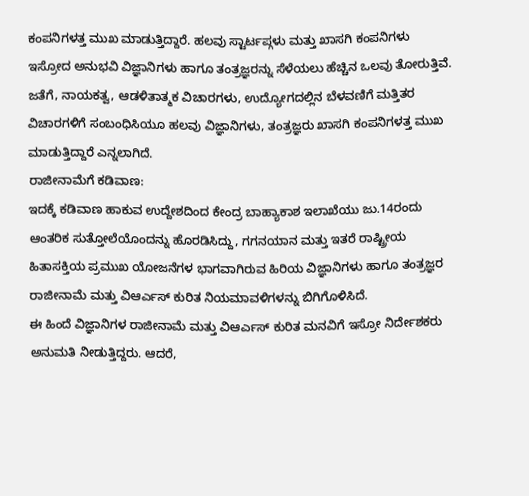ಕಂಪನಿಗಳತ್ತ ಮುಖ ಮಾಡುತ್ತಿದ್ದಾರೆ. ಹಲವು ಸ್ಟಾರ್ಟಪ್ಗಳು ಮತ್ತು ಖಾಸಗಿ ಕಂಪನಿಗಳು ಇಸ್ರೋದ ಅನುಭವಿ ವಿಜ್ಞಾನಿಗಳು ಹಾಗೂ ತಂತ್ರಜ್ಞರನ್ನು ಸೆಳೆಯಲು ಹೆಚ್ಚಿನ ಒಲವು ತೋರುತ್ತಿವೆ. ಜತೆಗೆ, ನಾಯಕತ್ವ, ಆಡಳಿತಾತ್ಮಕ ವಿಚಾರಗಳು, ಉದ್ಯೋಗದಲ್ಲಿನ ಬೆಳವಣಿಗೆ ಮತ್ತಿತರ ವಿಚಾರಗಳಿಗೆ ಸಂಬಂಧಿಸಿಯೂ ಹಲವು ವಿಜ್ಞಾನಿಗಳು, ತಂತ್ರಜ್ಞರು ಖಾಸಗಿ ಕಂಪನಿಗಳತ್ತ ಮುಖ ಮಾಡುತ್ತಿದ್ದಾರೆ ಎನ್ನಲಾಗಿದೆ.
ರಾಜೀನಾಮೆಗೆ ಕಡಿವಾಣ:
ಇದಕ್ಕೆ ಕಡಿವಾಣ ಹಾಕುವ ಉದ್ದೇಶದಿಂದ ಕೇಂದ್ರ ಬಾಹ್ಯಾಕಾಶ ಇಲಾಖೆಯು ಜು.14ರಂದು ಆಂತರಿಕ ಸುತ್ತೋಲೆಯೊಂದನ್ನು ಹೊರಡಿಸಿದ್ದು, ಗಗನಯಾನ ಮತ್ತು ಇತರೆ ರಾಷ್ಟ್ರೀಯ ಹಿತಾಸಕ್ತಿಯ ಪ್ರಮುಖ ಯೋಜನೆಗಳ ಭಾಗವಾಗಿರುವ ಹಿರಿಯ ವಿಜ್ಞಾನಿಗಳು ಹಾಗೂ ತಂತ್ರಜ್ಞರ ರಾಜೀನಾಮೆ ಮತ್ತು ವಿಆರ್ಎಸ್ ಕುರಿತ ನಿಯಮಾವಳಿಗಳನ್ನು ಬಿಗಿಗೊಳಿಸಿದೆ.
ಈ ಹಿಂದೆ ವಿಜ್ಞಾನಿಗಳ ರಾಜೀನಾಮೆ ಮತ್ತು ವಿಆರ್ಎಸ್ ಕುರಿತ ಮನವಿಗೆ ಇಸ್ರೋ ನಿರ್ದೇಶಕರು ಅನುಮತಿ ನೀಡುತ್ತಿದ್ದರು. ಆದರೆ,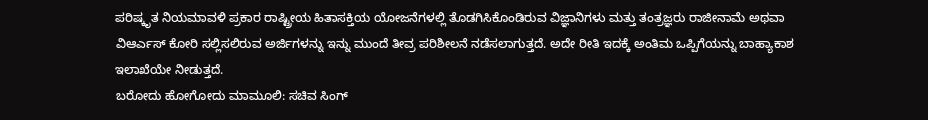ಪರಿಷ್ಕೃತ ನಿಯಮಾವಳಿ ಪ್ರಕಾರ ರಾಷ್ಟ್ರೀಯ ಹಿತಾಸಕ್ತಿಯ ಯೋಜನೆಗಳಲ್ಲಿ ತೊಡಗಿಸಿಕೊಂಡಿರುವ ವಿಜ್ಞಾನಿಗಳು ಮತ್ತು ತಂತ್ರಜ್ಞರು ರಾಜೀನಾಮೆ ಅಥವಾ ವಿಆರ್ಎಸ್ ಕೋರಿ ಸಲ್ಲಿಸಲಿರುವ ಅರ್ಜಿಗಳನ್ನು ಇನ್ನು ಮುಂದೆ ತೀವ್ರ ಪರಿಶೀಲನೆ ನಡೆಸಲಾಗುತ್ತದೆ. ಅದೇ ರೀತಿ ಇದಕ್ಕೆ ಅಂತಿಮ ಒಪ್ಪಿಗೆಯನ್ನು ಬಾಹ್ಯಾಕಾಶ ಇಲಾಖೆಯೇ ನೀಡುತ್ತದೆ.
ಬರೋದು ಹೋಗೋದು ಮಾಮೂಲಿ: ಸಚಿವ ಸಿಂಗ್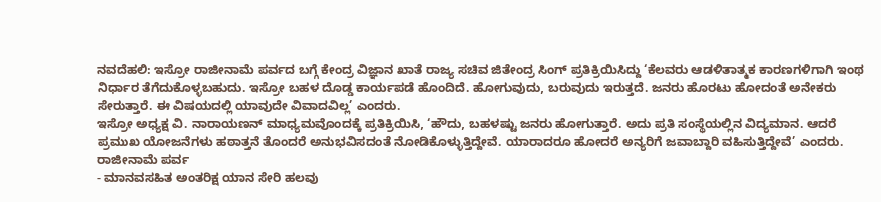ನವದೆಹಲಿ: ಇಸ್ರೋ ರಾಜೀನಾಮೆ ಪರ್ವದ ಬಗ್ಗೆ ಕೇಂದ್ರ ವಿಜ್ಞಾನ ಖಾತೆ ರಾಜ್ಯ ಸಚಿವ ಜಿತೇಂದ್ರ ಸಿಂಗ್ ಪ್ರತಿಕ್ರಿಯಿಸಿದ್ದು ‘ಕೆಲವರು ಆಡಳಿತಾತ್ಮಕ ಕಾರಣಗಳಿಗಾಗಿ ಇಂಥ ನಿರ್ಧಾರ ತೆಗೆದುಕೊಳ್ಳಬಹುದು. ಇಸ್ರೋ ಬಹಳ ದೊಡ್ಡ ಕಾರ್ಯಪಡೆ ಹೊಂದಿದೆ. ಹೋಗುವುದು, ಬರುವುದು ಇರುತ್ತದೆ. ಜನರು ಹೊರಟು ಹೋದಂತೆ ಅನೇಕರು ಸೇರುತ್ತಾರೆ. ಈ ವಿಷಯದಲ್ಲಿ ಯಾವುದೇ ವಿವಾದವಿಲ್ಲ’ ಎಂದರು.
ಇಸ್ರೋ ಅಧ್ಯಕ್ಷ ವಿ. ನಾರಾಯಣನ್ ಮಾಧ್ಯಮವೊಂದಕ್ಕೆ ಪ್ರತಿಕ್ರಿಯಿಸಿ, ‘ಹೌದು, ಬಹಳಷ್ಟು ಜನರು ಹೋಗುತ್ತಾರೆ. ಅದು ಪ್ರತಿ ಸಂಸ್ಥೆಯಲ್ಲಿನ ವಿದ್ಯಮಾನ. ಆದರೆ ಪ್ರಮುಖ ಯೋಜನೆಗಳು ಹಠಾತ್ತನೆ ತೊಂದರೆ ಅನುಭವಿಸದಂತೆ ನೋಡಿಕೊಳ್ಳುತ್ತಿದ್ದೇವೆ. ಯಾರಾದರೂ ಹೋದರೆ ಅನ್ಯರಿಗೆ ಜವಾಬ್ದಾರಿ ವಹಿಸುತ್ತಿದ್ದೇವೆ’ ಎಂದರು.
ರಾಜೀನಾಮೆ ಪರ್ವ
- ಮಾನವಸಹಿತ ಅಂತರಿಕ್ಷ ಯಾನ ಸೇರಿ ಹಲವು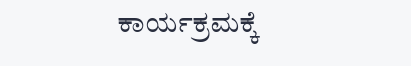ಕಾರ್ಯಕ್ರಮಕ್ಕೆ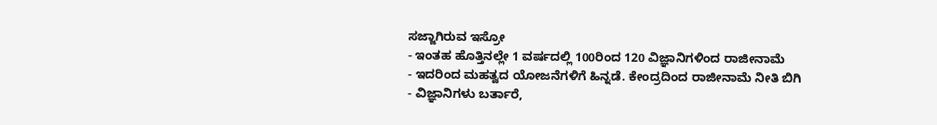ಸಜ್ಜಾಗಿರುವ ಇಸ್ರೋ
- ಇಂತಹ ಹೊತ್ತಿನಲ್ಲೇ 1 ವರ್ಷದಲ್ಲಿ 100ರಿಂದ 120 ವಿಜ್ಞಾನಿಗಳಿಂದ ರಾಜೀನಾಮೆ
- ಇದರಿಂದ ಮಹತ್ವದ ಯೋಜನೆಗಳಿಗೆ ಹಿನ್ನಡೆ. ಕೇಂದ್ರದಿಂದ ರಾಜೀನಾಮೆ ನೀತಿ ಬಿಗಿ
- ವಿಜ್ಞಾನಿಗಳು ಬರ್ತಾರೆ,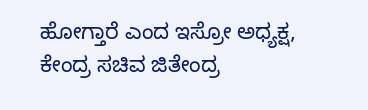ಹೋಗ್ತಾರೆ ಎಂದ ಇಸ್ರೋ ಅಧ್ಯಕ್ಷ, ಕೇಂದ್ರ ಸಚಿವ ಜಿತೇಂದ್ರ